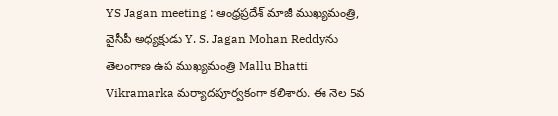YS Jagan meeting : ఆంధ్రప్రదేశ్ మాజీ ముఖ్యమంత్రి, వైసీపీ అధ్యక్షుడు Y. S. Jagan Mohan Reddyను తెలంగాణ ఉప ముఖ్యమంత్రి Mallu Bhatti Vikramarka మర్యాదపూర్వకంగా కలిశారు. ఈ నెల 5వ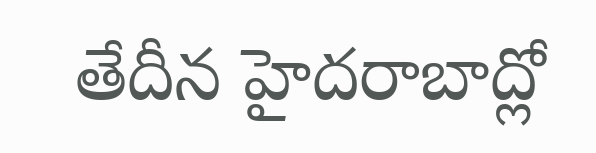తేదీన హైదరాబాద్లో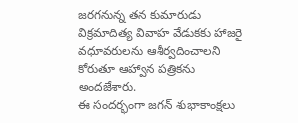జరగనున్న తన కుమారుడు విక్రమాదిత్య వివాహ వేడుకకు హాజరై వధూవరులను ఆశీర్వదించాలని కోరుతూ ఆహ్వాన పత్రికను అందజేశారు.
ఈ సందర్భంగా జగన్ శుభాకాంక్షలు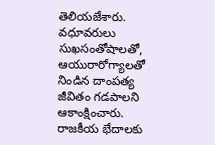తెలియజేశారు. వధూవరులు సుఖసంతోషాలతో, ఆయురారోగ్యాలతో నిండిన దాంపత్య జీవితం గడపాలని ఆకాంక్షించారు. రాజకీయ భేదాలకు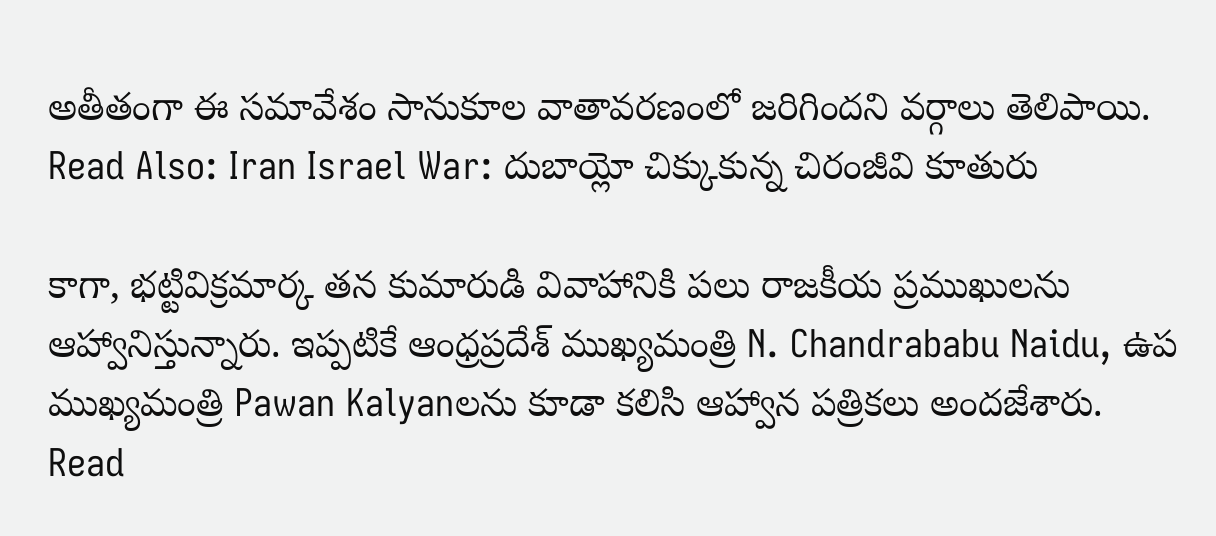అతీతంగా ఈ సమావేశం సానుకూల వాతావరణంలో జరిగిందని వర్గాలు తెలిపాయి.
Read Also: Iran Israel War: దుబాయ్లో చిక్కుకున్న చిరంజీవి కూతురు

కాగా, భట్టివిక్రమార్క తన కుమారుడి వివాహానికి పలు రాజకీయ ప్రముఖులను ఆహ్వానిస్తున్నారు. ఇప్పటికే ఆంధ్రప్రదేశ్ ముఖ్యమంత్రి N. Chandrababu Naidu, ఉప ముఖ్యమంత్రి Pawan Kalyanలను కూడా కలిసి ఆహ్వాన పత్రికలు అందజేశారు.
Read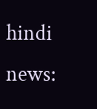hindi news: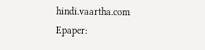hindi.vaartha.com
Epaper: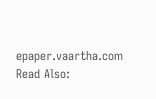epaper.vaartha.com
Read Also: